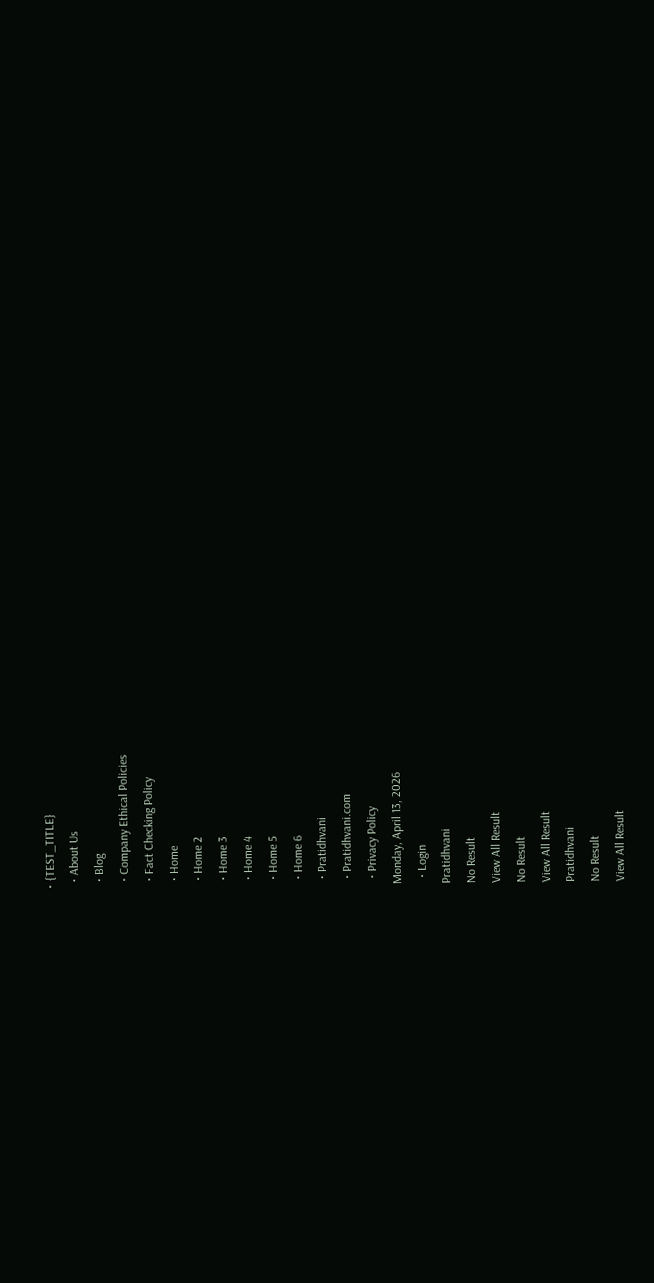• {TEST_TITLE}
  • About Us
  • Blog
  • Company Ethical Policies
  • Fact Checking Policy
  • Home
  • Home 2
  • Home 3
  • Home 4
  • Home 5
  • Home 6
  • Pratidhvani
  • Pratidhvani.com
  • Privacy Policy
Monday, April 13, 2026
  • Login
Pratidhvani
No Result
View All Result
No Result
View All Result
Pratidhvani
No Result
View All Result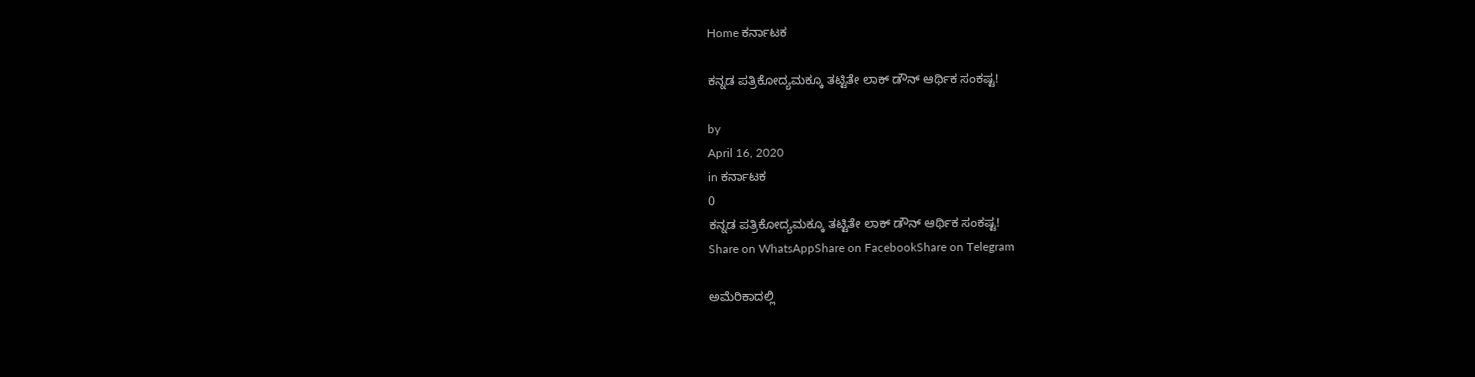Home ಕರ್ನಾಟಕ

ಕನ್ನಡ ಪತ್ರಿಕೋದ್ಯಮಕ್ಕೂ ತಟ್ಟಿತೇ ಲಾಕ್ ಡೌನ್ ಆರ್ಥಿಕ ಸಂಕಷ್ಟ!

by
April 16, 2020
in ಕರ್ನಾಟಕ
0
ಕನ್ನಡ ಪತ್ರಿಕೋದ್ಯಮಕ್ಕೂ ತಟ್ಟಿತೇ ಲಾಕ್ ಡೌನ್ ಆರ್ಥಿಕ ಸಂಕಷ್ಟ!
Share on WhatsAppShare on FacebookShare on Telegram

ಅಮೆರಿಕಾದಲ್ಲಿ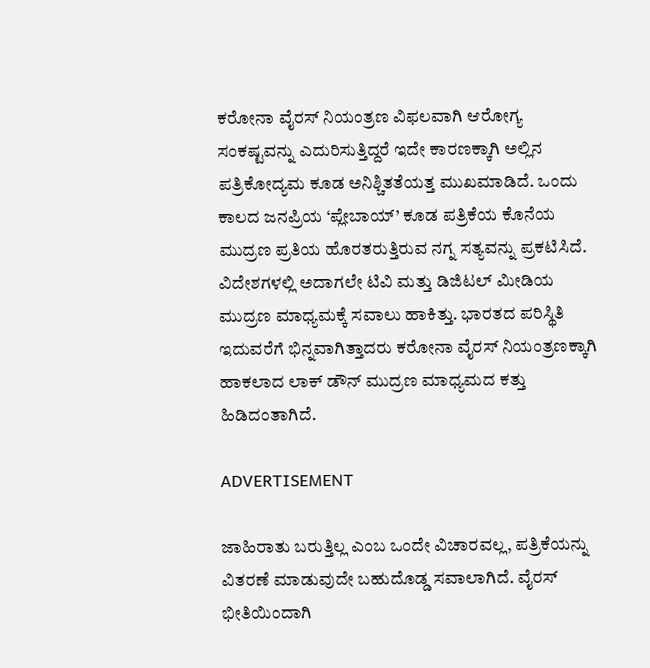ಕರೋನಾ ವೈರಸ್ ನಿಯಂತ್ರಣ ವಿಫಲವಾಗಿ ಆರೋಗ್ಯ ಸಂಕಷ್ಟವನ್ನು ಎದುರಿಸುತ್ತಿದ್ದರೆ ಇದೇ ಕಾರಣಕ್ಕಾಗಿ ಅಲ್ಲಿನ ಪತ್ರಿಕೋದ್ಯಮ ಕೂಡ ಅನಿಶ್ಚಿತತೆಯತ್ತ ಮುಖಮಾಡಿದೆ. ಒಂದು ಕಾಲದ ಜನಪ್ರಿಯ ‘ಪ್ಲೇಬಾಯ್’ ಕೂಡ ಪತ್ರಿಕೆಯ ಕೊನೆಯ ಮುದ್ರಣ ಪ್ರತಿಯ ಹೊರತರುತ್ತಿರುವ ನಗ್ನ ಸತ್ಯವನ್ನು ಪ್ರಕಟಿಸಿದೆ. ವಿದೇಶಗಳಲ್ಲಿ ಅದಾಗಲೇ ಟಿವಿ ಮತ್ತು ಡಿಜಿಟಲ್ ಮೀಡಿಯ ಮುದ್ರಣ ಮಾಧ್ಯಮಕ್ಕೆ ಸವಾಲು ಹಾಕಿತ್ತು. ಭಾರತದ ಪರಿಸ್ಥಿತಿ ಇದುವರೆಗೆ ಭಿನ್ನವಾಗಿತ್ತಾದರು ಕರೋನಾ ವೈರಸ್ ನಿಯಂತ್ರಣಕ್ಕಾಗಿ ಹಾಕಲಾದ ಲಾಕ್ ಡೌನ್ ಮುದ್ರಣ ಮಾಧ್ಯಮದ ಕತ್ತು ಹಿಡಿದಂತಾಗಿದೆ.

ADVERTISEMENT

ಜಾಹಿರಾತು ಬರುತ್ತಿಲ್ಲ ಎಂಬ ಒಂದೇ ವಿಚಾರವಲ್ಲ, ಪತ್ರಿಕೆಯನ್ನು ವಿತರಣೆ ಮಾಡುವುದೇ ಬಹುದೊಡ್ಡ ಸವಾಲಾಗಿದೆ. ವೈರಸ್ ಭೀತಿಯಿಂದಾಗಿ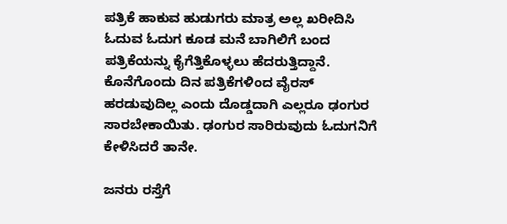ಪತ್ರಿಕೆ ಹಾಕುವ ಹುಡುಗರು ಮಾತ್ರ ಅಲ್ಲ ಖರೀದಿಸಿ ಓದುವ ಓದುಗ ಕೂಡ ಮನೆ ಬಾಗಿಲಿಗೆ ಬಂದ ಪತ್ರಿಕೆಯನ್ನು ಕೈಗೆತ್ತಿಕೊಳ್ಳಲು ಹೆದರುತ್ತಿದ್ದಾನೆ. ಕೊನೆಗೊಂದು ದಿನ ಪತ್ರಿಕೆಗಳಿಂದ ವೈರಸ್ ಹರಡುವುದಿಲ್ಲ ಎಂದು ದೊಡ್ಡದಾಗಿ ಎಲ್ಲರೂ ಢಂಗುರ ಸಾರಬೇಕಾಯಿತು. ಢಂಗುರ ಸಾರಿರುವುದು ಓದುಗನಿಗೆ ಕೇಳಿಸಿದರೆ ತಾನೇ.

ಜನರು ರಸ್ತೆಗೆ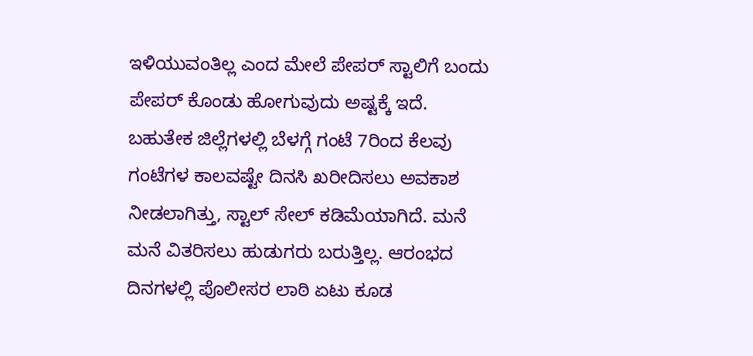ಇಳಿಯುವಂತಿಲ್ಲ ಎಂದ ಮೇಲೆ ಪೇಪರ್ ಸ್ಟಾಲಿಗೆ ಬಂದು ಪೇಪರ್ ಕೊಂಡು ಹೋಗುವುದು ಅಷ್ಟಕ್ಕೆ ಇದೆ. ಬಹುತೇಕ ಜಿಲ್ಲೆಗಳಲ್ಲಿ ಬೆಳಗ್ಗೆ ಗಂಟೆ 7ರಿಂದ ಕೆಲವು ಗಂಟೆಗಳ ಕಾಲವಷ್ಟೇ ದಿನಸಿ ಖರೀದಿಸಲು ಅವಕಾಶ ನೀಡಲಾಗಿತ್ತು, ಸ್ಟಾಲ್ ಸೇಲ್ ಕಡಿಮೆಯಾಗಿದೆ. ಮನೆ ಮನೆ ವಿತರಿಸಲು ಹುಡುಗರು ಬರುತ್ತಿಲ್ಲ. ಆರಂಭದ ದಿನಗಳಲ್ಲಿ ಪೊಲೀಸರ ಲಾಠಿ ಏಟು ಕೂಡ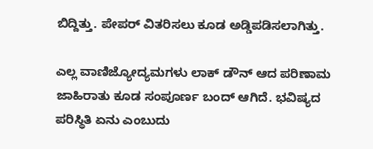ಬಿದ್ದಿತ್ತು. ಪೇಪರ್ ವಿತರಿಸಲು ಕೂಡ ಅಡ್ಡಿಪಡಿಸಲಾಗಿತ್ತು.

ಎಲ್ಲ ವಾಣಿಜ್ಯೋದ್ಯಮಗಳು ಲಾಕ್ ಡೌನ್ ಆದ ಪರಿಣಾಮ ಜಾಹಿರಾತು ಕೂಡ ಸಂಪೂರ್ಣ ಬಂದ್ ಆಗಿದೆ. ಭವಿಷ್ಯದ ಪರಿಸ್ಥಿತಿ ಏನು ಎಂಬುದು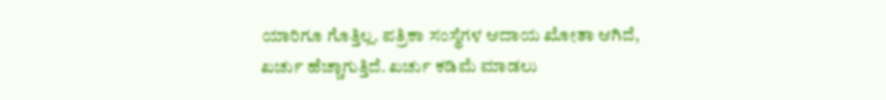ಯಾರಿಗೂ ಗೊತ್ತಿಲ್ಲ. ಪತ್ರಿಕಾ ಸಂಸ್ಥೆಗಳ ಆದಾಯ ಖೋತಾ ಆಗಿದೆ, ಖರ್ಚು ಹೆಚ್ಚಾಗುತ್ತಿದೆ. ಖರ್ಚು ಕಡಿಮೆ ಮಾಡಲು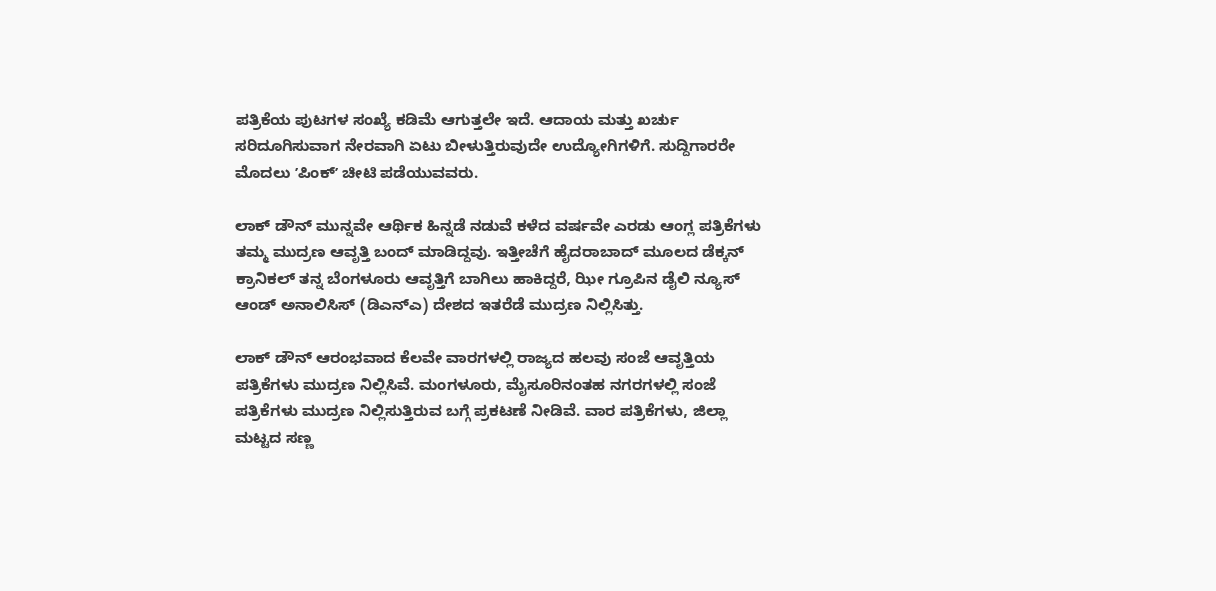ಪತ್ರಿಕೆಯ ಪುಟಗಳ ಸಂಖ್ಯೆ ಕಡಿಮೆ ಆಗುತ್ತಲೇ ಇದೆ. ಆದಾಯ ಮತ್ತು ಖರ್ಚು ಸರಿದೂಗಿಸುವಾಗ ನೇರವಾಗಿ ಏಟು ಬೀಳುತ್ತಿರುವುದೇ ಉದ್ಯೋಗಿಗಳಿಗೆ. ಸುದ್ದಿಗಾರರೇ ಮೊದಲು ʼಪಿಂಕ್ʼ ಚೀಟಿ ಪಡೆಯುವವರು.

ಲಾಕ್ ಡೌನ್ ಮುನ್ನವೇ ಆರ್ಥಿಕ ಹಿನ್ನಡೆ ನಡುವೆ ಕಳೆದ ವರ್ಷವೇ ಎರಡು ಆಂಗ್ಲ ಪತ್ರಿಕೆಗಳು ತಮ್ಮ ಮುದ್ರಣ ಆವೃತ್ತಿ ಬಂದ್ ಮಾಡಿದ್ದವು. ಇತ್ತೀಚೆಗೆ ಹೈದರಾಬಾದ್ ಮೂಲದ ಡೆಕ್ಕನ್ ಕ್ರಾನಿಕಲ್ ತನ್ನ ಬೆಂಗಳೂರು ಆವೃತ್ತಿಗೆ ಬಾಗಿಲು ಹಾಕಿದ್ದರೆ, ಝೀ ಗ್ರೂಪಿನ ಡೈಲಿ ನ್ಯೂಸ್ ಆಂಡ್ ಅನಾಲಿಸಿಸ್ (ಡಿಎನ್ಎ) ದೇಶದ ಇತರೆಡೆ ಮುದ್ರಣ ನಿಲ್ಲಿಸಿತ್ತು.

ಲಾಕ್ ಡೌನ್ ಆರಂಭವಾದ ಕೆಲವೇ ವಾರಗಳಲ್ಲಿ ರಾಜ್ಯದ ಹಲವು ಸಂಜೆ ಆವೃತ್ತಿಯ ಪತ್ರಿಕೆಗಳು ಮುದ್ರಣ ನಿಲ್ಲಿಸಿವೆ. ಮಂಗಳೂರು, ಮೈಸೂರಿನಂತಹ ನಗರಗಳಲ್ಲಿ ಸಂಜೆ ಪತ್ರಿಕೆಗಳು ಮುದ್ರಣ ನಿಲ್ಲಿಸುತ್ತಿರುವ ಬಗ್ಗೆ ಪ್ರಕಟಣೆ ನೀಡಿವೆ. ವಾರ ಪತ್ರಿಕೆಗಳು, ಜಿಲ್ಲಾ ಮಟ್ಟದ ಸಣ್ಣ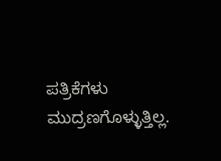ಪತ್ರಿಕೆಗಳು ಮುದ್ರಣಗೊಳ್ಳುತ್ತಿಲ್ಲ.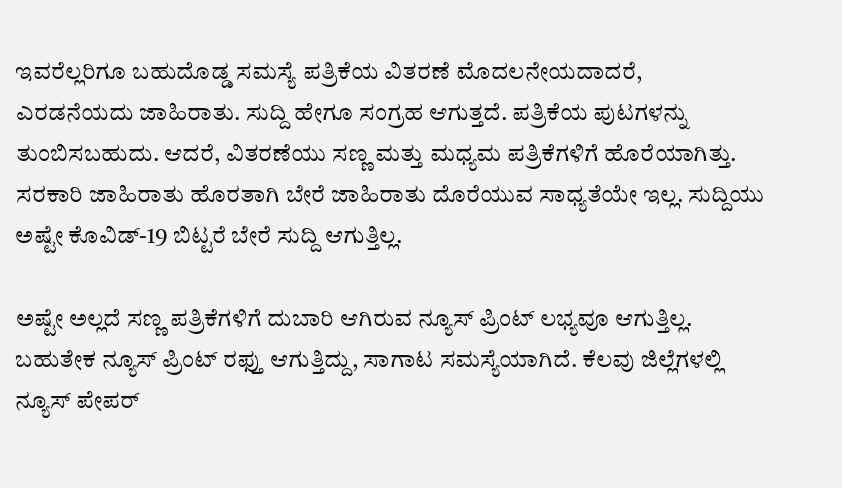ಇವರೆಲ್ಲರಿಗೂ ಬಹುದೊಡ್ಡ ಸಮಸ್ಯೆ ಪತ್ರಿಕೆಯ ವಿತರಣೆ ಮೊದಲನೇಯದಾದರೆ, ಎರಡನೆಯದು ಜಾಹಿರಾತು. ಸುದ್ದಿ ಹೇಗೂ ಸಂಗ್ರಹ ಆಗುತ್ತದೆ. ಪತ್ರಿಕೆಯ ಪುಟಗಳನ್ನು ತುಂಬಿಸಬಹುದು. ಆದರೆ, ವಿತರಣೆಯು ಸಣ್ಣ ಮತ್ತು ಮಧ್ಯಮ ಪತ್ರಿಕೆಗಳಿಗೆ ಹೊರೆಯಾಗಿತ್ತು. ಸರಕಾರಿ ಜಾಹಿರಾತು ಹೊರತಾಗಿ ಬೇರೆ ಜಾಹಿರಾತು ದೊರೆಯುವ ಸಾಧ್ಯತೆಯೇ ಇಲ್ಲ. ಸುದ್ದಿಯು ಅಷ್ಟೇ ಕೊವಿಡ್-19 ಬಿಟ್ಟರೆ ಬೇರೆ ಸುದ್ದಿ ಆಗುತ್ತಿಲ್ಲ.

ಅಷ್ಟೇ ಅಲ್ಲದೆ ಸಣ್ಣ ಪತ್ರಿಕೆಗಳಿಗೆ ದುಬಾರಿ ಆಗಿರುವ ನ್ಯೂಸ್ ಪ್ರಿಂಟ್ ಲಭ್ಯವೂ ಆಗುತ್ತಿಲ್ಲ. ಬಹುತೇಕ ನ್ಯೂಸ್ ಪ್ರಿಂಟ್ ರಫ್ತು‌ ಆಗುತ್ತಿದ್ದು, ಸಾಗಾಟ ಸಮಸ್ಯೆಯಾಗಿದೆ. ಕೆಲವು ಜಿಲ್ಲೆಗಳಲ್ಲಿ ನ್ಯೂಸ್ ಪೇಪರ್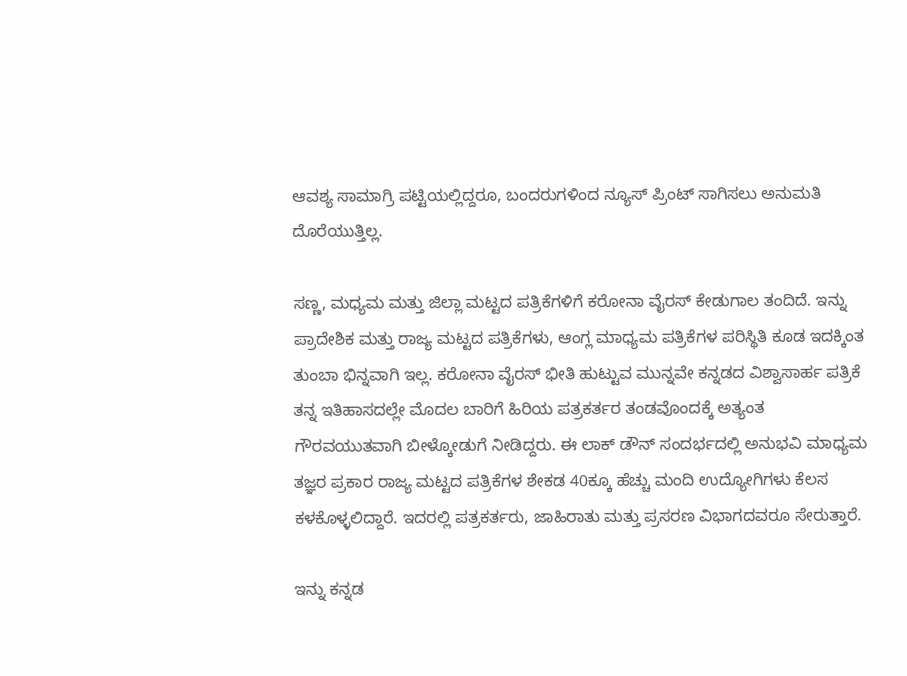ಆವಶ್ಯ ಸಾಮಾಗ್ರಿ ಪಟ್ಟಿಯಲ್ಲಿದ್ದರೂ, ಬಂದರುಗಳಿಂದ ನ್ಯೂಸ್ ಪ್ರಿಂಟ್ ಸಾಗಿಸಲು ಅನುಮತಿ ದೊರೆಯುತ್ತಿಲ್ಲ.

ಸಣ್ಣ, ಮಧ್ಯಮ ಮತ್ತು ಜಿಲ್ಲಾ ಮಟ್ಟದ ಪತ್ರಿಕೆಗಳಿಗೆ ಕರೋನಾ ವೈರಸ್ ಕೇಡುಗಾಲ ತಂದಿದೆ. ಇನ್ನು ಪ್ರಾದೇಶಿಕ ಮತ್ತು ರಾಜ್ಯ ಮಟ್ಟದ ಪತ್ರಿಕೆಗಳು, ಆಂಗ್ಲ ಮಾಧ್ಯಮ ಪತ್ರಿಕೆಗಳ ಪರಿಸ್ಥಿತಿ ಕೂಡ ಇದಕ್ಕಿಂತ ತುಂಬಾ ಭಿನ್ನವಾಗಿ ಇಲ್ಲ. ಕರೋನಾ ವೈರಸ್ ಭೀತಿ ಹುಟ್ಟುವ ಮುನ್ನವೇ ಕನ್ನಡದ ವಿಶ್ವಾಸಾರ್ಹ ಪತ್ರಿಕೆ ತನ್ನ ಇತಿಹಾಸದಲ್ಲೇ ಮೊದಲ ಬಾರಿಗೆ ಹಿರಿಯ ಪತ್ರಕರ್ತರ ತಂಡವೊಂದಕ್ಕೆ ಅತ್ಯಂತ ಗೌರವಯುತವಾಗಿ ಬೀಳ್ಕೋಡುಗೆ ನೀಡಿದ್ದರು. ಈ ಲಾಕ್ ಡೌನ್ ಸಂದರ್ಭದಲ್ಲಿ ಅನುಭವಿ ಮಾಧ್ಯಮ ತಜ್ಞರ ಪ್ರಕಾರ ರಾಜ್ಯ ಮಟ್ಟದ ಪತ್ರಿಕೆಗಳ ಶೇಕಡ 40ಕ್ಕೂ ಹೆಚ್ಚು ಮಂದಿ ಉದ್ಯೋಗಿಗಳು ಕೆಲಸ ಕಳಕೊಳ್ಳಲಿದ್ದಾರೆ. ಇದರಲ್ಲಿ ಪತ್ರಕರ್ತರು, ಜಾಹಿರಾತು ಮತ್ತು ಪ್ರಸರಣ ವಿಭಾಗದವರೂ ಸೇರುತ್ತಾರೆ.

ಇನ್ನು ಕನ್ನಡ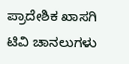ಪ್ರಾದೇಶಿಕ ಖಾಸಗಿ ಟಿವಿ ಚಾನಲುಗಳು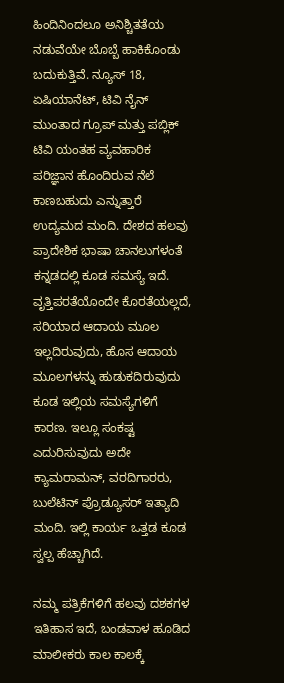ಹಿಂದಿನಿಂದಲೂ ಅನಿಶ್ಚಿತತೆಯ ನಡುವೆಯೇ ಬೊಬ್ಬೆ ಹಾಕಿಕೊಂಡು ಬದುಕುತ್ತಿವೆ. ನ್ಯೂಸ್ 18, ಏಷಿಯಾನೆಟ್, ಟಿವಿ ನೈನ್ ಮುಂತಾದ ಗ್ರೂಪ್ ಮತ್ತು ಪಬ್ಲಿಕ್ ಟಿವಿ ಯಂತಹ ವ್ಯವಹಾರಿಕ ಪರಿಜ್ಞಾನ ಹೊಂದಿರುವ ನೆಲೆ ಕಾಣಬಹುದು ಎನ್ನುತ್ತಾರೆ ಉದ್ಯಮದ ಮಂದಿ. ದೇಶದ ಹಲವು ಪ್ರಾದೇಶಿಕ ಭಾಷಾ ಚಾನಲುಗಳಂತೆ ಕನ್ನಡದಲ್ಲಿ ಕೂಡ ಸಮಸ್ಯೆ ಇದೆ. ವೃತ್ತಿಪರತೆಯೊಂದೇ ಕೊರತೆಯಲ್ಲದೆ, ಸರಿಯಾದ ಆದಾಯ ಮೂಲ ಇಲ್ಲದಿರುವುದು, ಹೊಸ ಆದಾಯ ಮೂಲಗಳನ್ನು ಹುಡುಕದಿರುವುದು ಕೂಡ ಇಲ್ಲಿಯ ಸಮಸ್ಯೆಗಳಿಗೆ ಕಾರಣ. ಇಲ್ಲೂ ಸಂಕಷ್ಟ ಎದುರಿಸುವುದು ಅದೇ ಕ್ಯಾಮರಾಮನ್, ವರದಿಗಾರರು, ಬುಲೆಟಿನ್ ಪ್ರೊಡ್ಯೂಸರ್ ಇತ್ಯಾದಿ ಮಂದಿ. ಇಲ್ಲಿ ಕಾರ್ಯ ಒತ್ತಡ ಕೂಡ ಸ್ವಲ್ಪ ಹೆಚ್ಚಾಗಿದೆ.

ನಮ್ಮ ಪತ್ರಿಕೆಗಳಿಗೆ ಹಲವು ದಶಕಗಳ ಇತಿಹಾಸ ಇದೆ, ಬಂಡವಾಳ ಹೂಡಿದ ಮಾಲೀಕರು ಕಾಲ ಕಾಲಕ್ಕೆ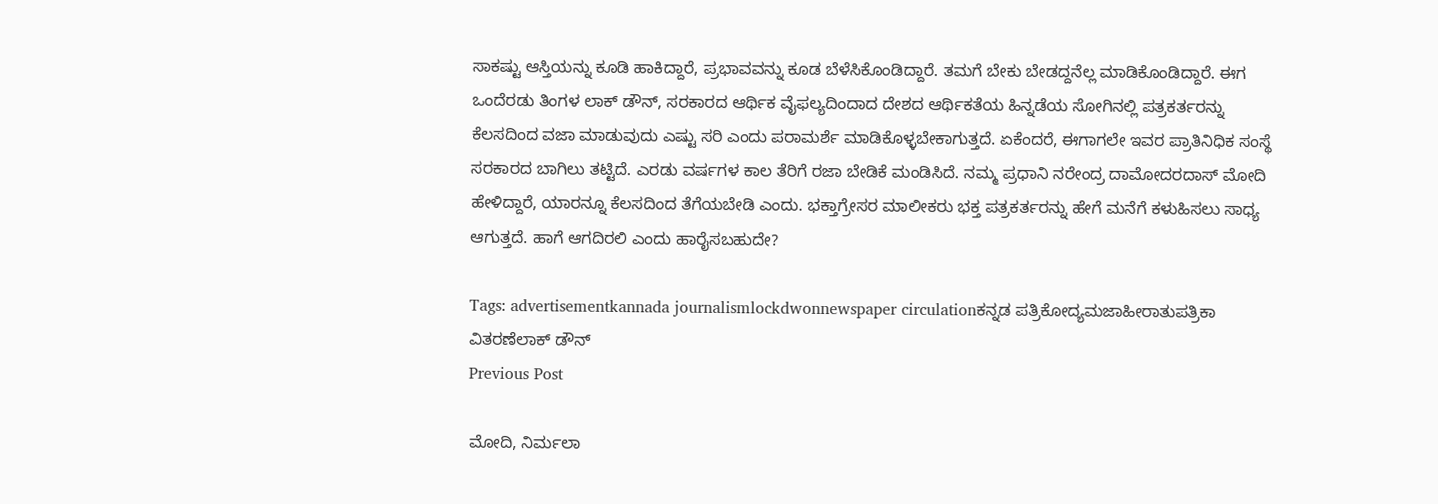ಸಾಕಷ್ಟು ಆಸ್ತಿಯನ್ನು ಕೂಡಿ ಹಾಕಿದ್ದಾರೆ, ಪ್ರಭಾವವನ್ನು ಕೂಡ ಬೆಳೆಸಿಕೊಂಡಿದ್ದಾರೆ. ತಮಗೆ ಬೇಕು ಬೇಡದ್ದನೆಲ್ಲ ಮಾಡಿಕೊಂಡಿದ್ದಾರೆ. ಈಗ ಒಂದೆರಡು ತಿಂಗಳ ಲಾಕ್ ಡೌನ್, ಸರಕಾರದ ಆರ್ಥಿಕ ವೈಫಲ್ಯದಿಂದಾದ ದೇಶದ ಆರ್ಥಿಕತೆಯ ಹಿನ್ನಡೆಯ ಸೋಗಿನಲ್ಲಿ ಪತ್ರಕರ್ತರನ್ನು ಕೆಲಸದಿಂದ ವಜಾ ಮಾಡುವುದು ಎಷ್ಟು ಸರಿ ಎಂದು ಪರಾಮರ್ಶೆ ಮಾಡಿಕೊಳ್ಳಬೇಕಾಗುತ್ತದೆ. ಏಕೆಂದರೆ, ಈಗಾಗಲೇ ಇವರ ಪ್ರಾತಿನಿಧಿಕ ಸಂಸ್ಥೆ ಸರಕಾರದ ಬಾಗಿಲು ತಟ್ಟಿದೆ. ಎರಡು ವರ್ಷಗಳ ಕಾಲ ತೆರಿಗೆ ರಜಾ ಬೇಡಿಕೆ ಮಂಡಿಸಿದೆ. ನಮ್ಮ ಪ್ರಧಾನಿ ನರೇಂದ್ರ ದಾಮೋದರದಾಸ್ ಮೋದಿ ಹೇಳಿದ್ದಾರೆ, ಯಾರನ್ನೂ ಕೆಲಸದಿಂದ ತೆಗೆಯಬೇಡಿ ಎಂದು. ಭಕ್ತಾಗ್ರೇಸರ ಮಾಲೀಕರು ಭಕ್ತ ಪತ್ರಕರ್ತರನ್ನು ಹೇಗೆ ಮನೆಗೆ ಕಳುಹಿಸಲು ಸಾಧ್ಯ ಆಗುತ್ತದೆ. ಹಾಗೆ ಆಗದಿರಲಿ ಎಂದು ಹಾರೈಸಬಹುದೇ?

Tags: advertisementkannada journalismlockdwonnewspaper circulationಕನ್ನಡ ಪತ್ರಿಕೋದ್ಯಮಜಾಹೀರಾತುಪತ್ರಿಕಾ ವಿತರಣೆಲಾಕ್ ಡೌನ್
Previous Post

ಮೋದಿ, ನಿರ್ಮಲಾ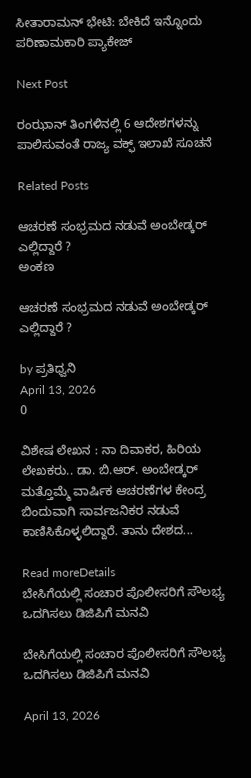ಸೀತಾರಾಮನ್ ಭೇಟಿ: ಬೇಕಿದೆ ಇನ್ನೊಂದು ಪರಿಣಾಮಕಾರಿ ಪ್ಯಾಕೇಜ್

Next Post

ರಂಝಾನ್‌ ತಿಂಗಳಿನಲ್ಲಿ 6 ಆದೇಶಗಳನ್ನು ಪಾಲಿಸುವಂತೆ ರಾಜ್ಯ ವಕ್ಫ್‌ ಇಲಾಖೆ ಸೂಚನೆ

Related Posts

ಆಚರಣೆ ಸಂಭ್ರಮದ ನಡುವೆ ಅಂಬೇಡ್ಕರ್ ಎಲ್ಲಿದ್ದಾರೆ ?
ಅಂಕಣ

ಆಚರಣೆ ಸಂಭ್ರಮದ ನಡುವೆ ಅಂಬೇಡ್ಕರ್ ಎಲ್ಲಿದ್ದಾರೆ ?

by ಪ್ರತಿಧ್ವನಿ
April 13, 2026
0

ವಿಶೇಷ ಲೇಖನ : ನಾ ದಿವಾಕರ, ಹಿರಿಯ ಲೇಖಕರು.. ಡಾ. ಬಿ.ಆರ್. ಅಂಬೇಡ್ಕರ್ ಮತ್ತೊಮ್ಮೆ ವಾರ್ಷಿಕ ಆಚರಣೆಗಳ ಕೇಂದ್ರ ಬಿಂದುವಾಗಿ ಸಾರ್ವಜನಿಕರ ನಡುವೆ ಕಾಣಿಸಿಕೊಳ್ಳಲಿದ್ದಾರೆ. ತಾನು ದೇಶದ...

Read moreDetails
ಬೇಸಿಗೆಯಲ್ಲಿ ಸಂಚಾರ ಪೊಲೀಸರಿಗೆ ಸೌಲಭ್ಯ ಒದಗಿಸಲು ಡಿಜಿಪಿಗೆ ಮನವಿ

ಬೇಸಿಗೆಯಲ್ಲಿ ಸಂಚಾರ ಪೊಲೀಸರಿಗೆ ಸೌಲಭ್ಯ ಒದಗಿಸಲು ಡಿಜಿಪಿಗೆ ಮನವಿ

April 13, 2026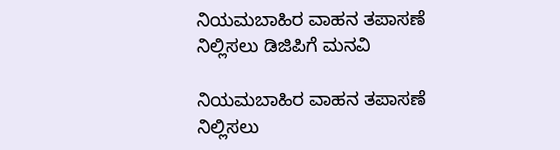ನಿಯಮಬಾಹಿರ ವಾಹನ ತಪಾಸಣೆ ನಿಲ್ಲಿಸಲು ಡಿಜಿಪಿಗೆ ಮನವಿ

ನಿಯಮಬಾಹಿರ ವಾಹನ ತಪಾಸಣೆ ನಿಲ್ಲಿಸಲು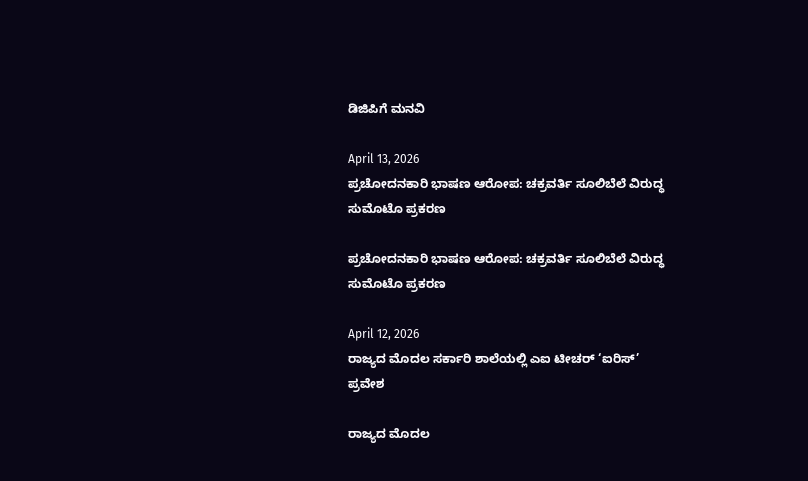ಡಿಜಿಪಿಗೆ ಮನವಿ

April 13, 2026
ಪ್ರಚೋದನಕಾರಿ ಭಾಷಣ ಆರೋಪ: ಚಕ್ರವರ್ತಿ ಸೂಲಿಬೆಲೆ ವಿರುದ್ಧ  ಸುಮೊಟೊ ಪ್ರಕರಣ

ಪ್ರಚೋದನಕಾರಿ ಭಾಷಣ ಆರೋಪ: ಚಕ್ರವರ್ತಿ ಸೂಲಿಬೆಲೆ ವಿರುದ್ಧ  ಸುಮೊಟೊ ಪ್ರಕರಣ

April 12, 2026
ರಾಜ್ಯದ ಮೊದಲ ಸರ್ಕಾರಿ ಶಾಲೆಯಲ್ಲಿ ಎಐ ಟೀಚರ್ ‘ಐರಿಸ್’ ಪ್ರವೇಶ

ರಾಜ್ಯದ ಮೊದಲ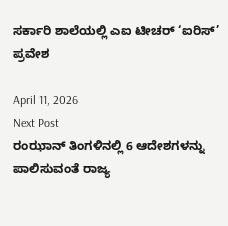ಸರ್ಕಾರಿ ಶಾಲೆಯಲ್ಲಿ ಎಐ ಟೀಚರ್ ‘ಐರಿಸ್’ ಪ್ರವೇಶ

April 11, 2026
Next Post
ರಂಝಾನ್‌ ತಿಂಗಳಿನಲ್ಲಿ 6 ಆದೇಶಗಳನ್ನು ಪಾಲಿಸುವಂತೆ ರಾಜ್ಯ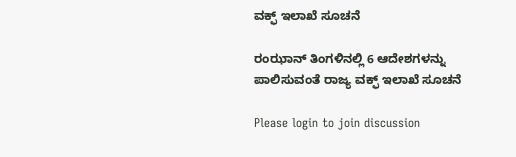ವಕ್ಫ್‌ ಇಲಾಖೆ ಸೂಚನೆ

ರಂಝಾನ್‌ ತಿಂಗಳಿನಲ್ಲಿ 6 ಆದೇಶಗಳನ್ನು ಪಾಲಿಸುವಂತೆ ರಾಜ್ಯ ವಕ್ಫ್‌ ಇಲಾಖೆ ಸೂಚನೆ

Please login to join discussion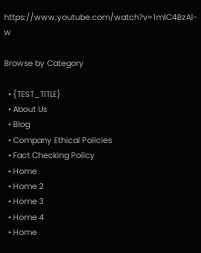https://www.youtube.com/watch?v=1mlC4BzAl-w

Browse by Category

  • {TEST_TITLE}
  • About Us
  • Blog
  • Company Ethical Policies
  • Fact Checking Policy
  • Home
  • Home 2
  • Home 3
  • Home 4
  • Home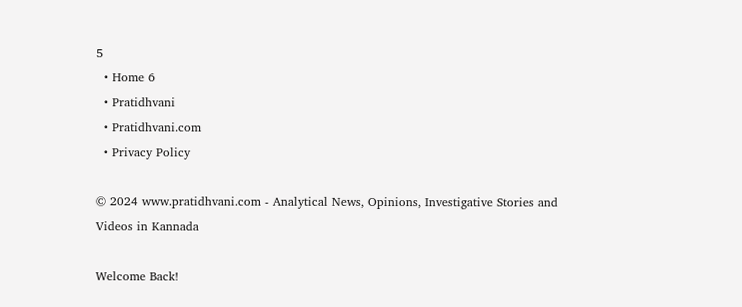5
  • Home 6
  • Pratidhvani
  • Pratidhvani.com
  • Privacy Policy

© 2024 www.pratidhvani.com - Analytical News, Opinions, Investigative Stories and Videos in Kannada

Welcome Back!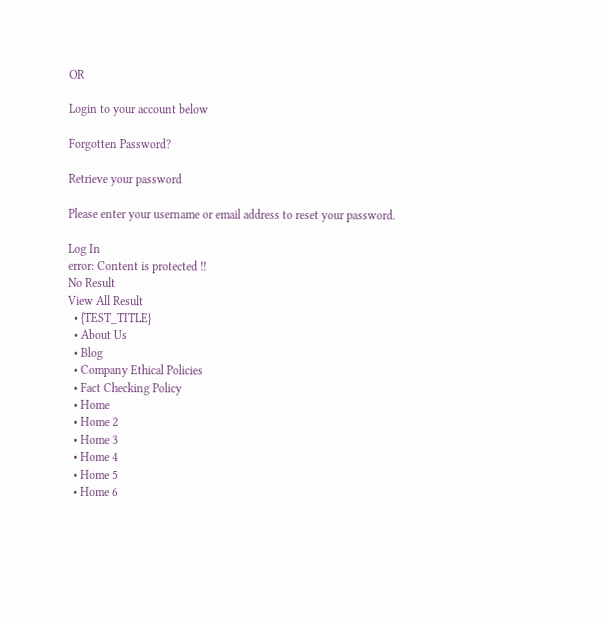OR

Login to your account below

Forgotten Password?

Retrieve your password

Please enter your username or email address to reset your password.

Log In
error: Content is protected !!
No Result
View All Result
  • {TEST_TITLE}
  • About Us
  • Blog
  • Company Ethical Policies
  • Fact Checking Policy
  • Home
  • Home 2
  • Home 3
  • Home 4
  • Home 5
  • Home 6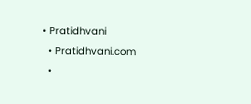• Pratidhvani
  • Pratidhvani.com
  •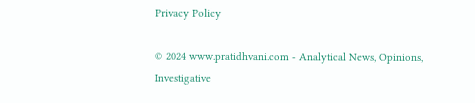Privacy Policy

© 2024 www.pratidhvani.com - Analytical News, Opinions, Investigative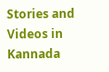Stories and Videos in Kannada